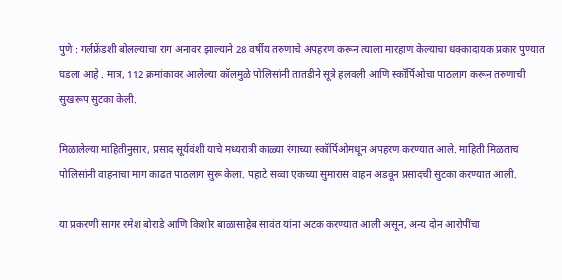पुणे : गर्लफ्रेंडशी बोलल्याचा राग अनावर झाल्याने 28 वर्षीय तरुणाचे अपहरण करून त्याला मारहाण केल्याचा धक्कादायक प्रकार पुण्यात घडला आहे . मात्र, 112 क्रमांकावर आलेल्या कॉलमुळे पोलिसांनी तातडीने सूत्रे हलवली आणि स्कॉर्पिओचा पाठलाग करून तरुणाची सुखरूप सुटका केली.

मिळालेल्या माहितीनुसार, प्रसाद सूर्यवंशी याचे मध्यरात्री काळ्या रंगाच्या स्कॉर्पिओमधून अपहरण करण्यात आले. माहिती मिळताच पोलिसांनी वाहनाचा माग काढत पाठलाग सुरू केला. पहाटे सव्वा एकच्या सुमारास वाहन अडवून प्रसादची सुटका करण्यात आली.

या प्रकरणी सागर रमेश बोराडे आणि किशोर बाळासाहेब सावंत यांना अटक करण्यात आली असून, अन्य दोन आरोपींचा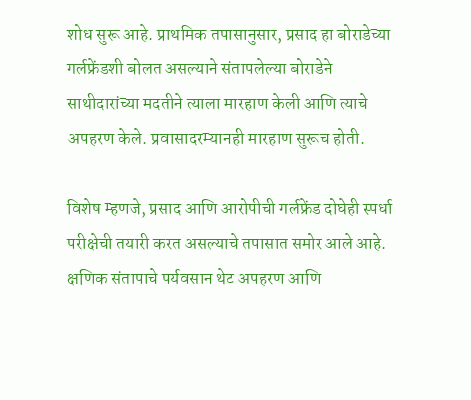शोध सुरू आहे. प्राथमिक तपासानुसार, प्रसाद हा बोराडेच्या गर्लफ्रेंडशी बोलत असल्याने संतापलेल्या बोराडेने साथीदारांच्या मदतीने त्याला मारहाण केली आणि त्याचे अपहरण केले. प्रवासादरम्यानही मारहाण सुरूच होती.

विशेष म्हणजे, प्रसाद आणि आरोपीची गर्लफ्रेंड दोघेही स्पर्धा परीक्षेची तयारी करत असल्याचे तपासात समोर आले आहे. क्षणिक संतापाचे पर्यवसान थेट अपहरण आणि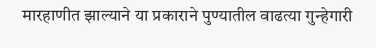मारहाणीत झाल्याने या प्रकाराने पुण्यातील वाढत्या गुन्हेगारी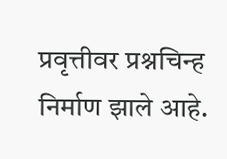प्रवृत्तीवर प्रश्नचिन्ह निर्माण झाले आहे.